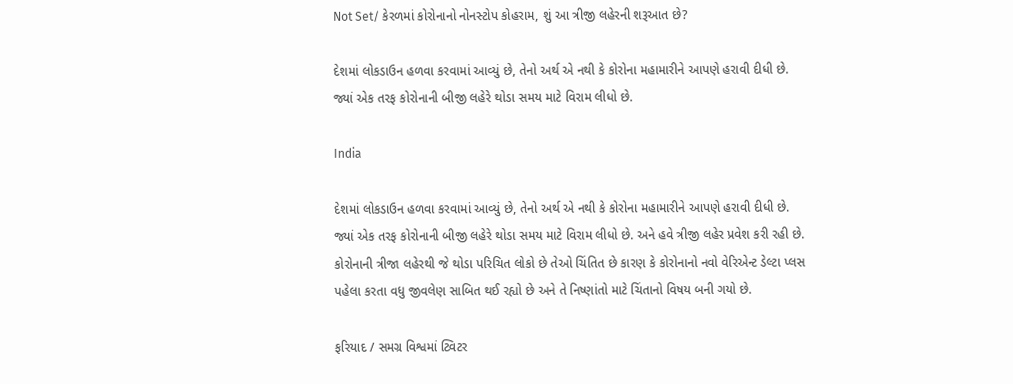Not Set/ કેરળમાં કોરોનાનો નોનસ્ટોપ કોહરામ, શું આ ત્રીજી લહેરની શરૂઆત છે?

દેશમાં લોકડાઉન હળવા કરવામાં આવ્યું છે, તેનો અર્થ એ નથી કે કોરોના મહામારીને આપણે હરાવી દીધી છે. જ્યાં એક તરફ કોરોનાની બીજી લહેરે થોડા સમય માટે વિરામ લીધો છે.

India

દેશમાં લોકડાઉન હળવા કરવામાં આવ્યું છે, તેનો અર્થ એ નથી કે કોરોના મહામારીને આપણે હરાવી દીધી છે. જ્યાં એક તરફ કોરોનાની બીજી લહેરે થોડા સમય માટે વિરામ લીધો છે. અને હવે ત્રીજી લહેર પ્રવેશ કરી રહી છે. કોરોનાની ત્રીજા લહેરથી જે થોડા પરિચિત લોકો છે તેઓ ચિંતિત છે કારણ કે કોરોનાનો નવો વેરિએન્ટ ડેલ્ટા પ્લસ પહેલા કરતા વધુ જીવલેણ સાબિત થઈ રહ્યો છે અને તે નિષ્ણાંતો માટે ચિંતાનો વિષય બની ગયો છે.

ફરિયાદ / સમગ્ર વિશ્વમાં ટ્વિટર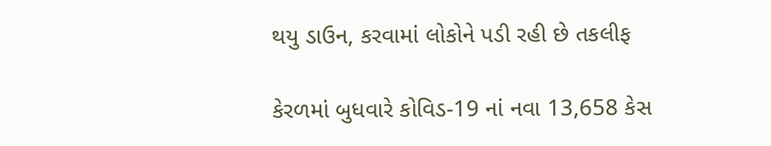થયુ ડાઉન, કરવામાં લોકોને પડી રહી છે તકલીફ

કેરળમાં બુધવારે કોવિડ-19 નાં નવા 13,658 કેસ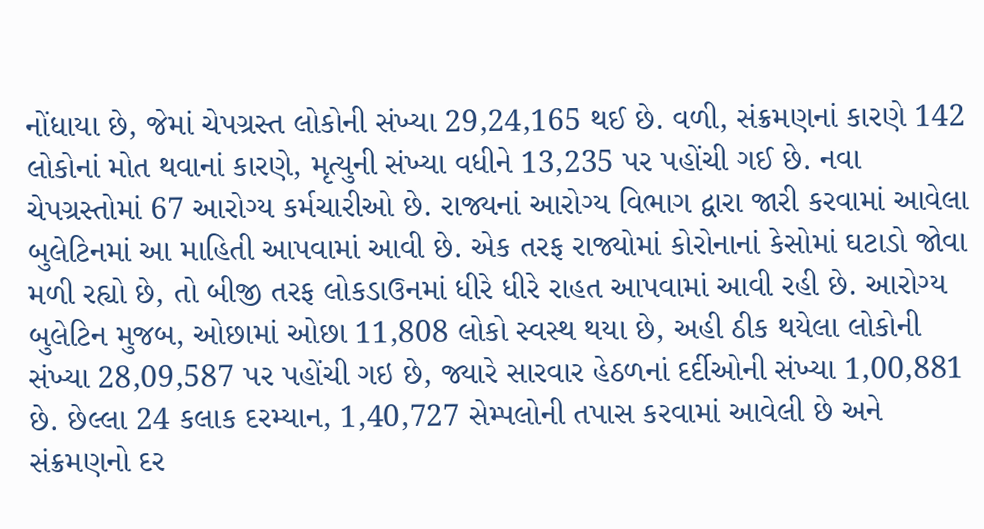નોંધાયા છે, જેમાં ચેપગ્રસ્ત લોકોની સંખ્યા 29,24,165 થઈ છે. વળી, સંક્રમણનાં કારણે 142 લોકોનાં મોત થવાનાં કારણે, મૃત્યુની સંખ્યા વધીને 13,235 પર પહોંચી ગઈ છે. નવા ચેપગ્રસ્તોમાં 67 આરોગ્ય કર્મચારીઓ છે. રાજ્યનાં આરોગ્ય વિભાગ દ્વારા જારી કરવામાં આવેલા બુલેટિનમાં આ માહિતી આપવામાં આવી છે. એક તરફ રાજ્યોમાં કોરોનાનાં કેસોમાં ઘટાડો જોવા મળી રહ્યો છે, તો બીજી તરફ લોકડાઉનમાં ધીરે ધીરે રાહત આપવામાં આવી રહી છે. આરોગ્ય બુલેટિન મુજબ, ઓછામાં ઓછા 11,808 લોકો સ્વસ્થ થયા છે, અહી ઠીક થયેલા લોકોની સંખ્યા 28,09,587 પર પહોંચી ગઇ છે, જ્યારે સારવાર હેઠળનાં દર્દીઓની સંખ્યા 1,00,881 છે. છેલ્લા 24 કલાક દરમ્યાન, 1,40,727 સેમ્પલોની તપાસ કરવામાં આવેલી છે અને સંક્રમણનો દર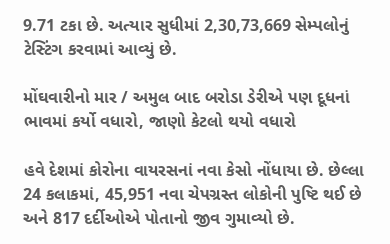9.71 ટકા છે. અત્યાર સુધીમાં 2,30,73,669 સેમ્પલોનું ટેસ્ટિંગ કરવામાં આવ્યું છે.

મોંઘવારીનો માર / અમુલ બાદ બરોડા ડેરીએ પણ દૂધનાં ભાવમાં કર્યો વધારો, જાણો કેટલો થયો વધારો

હવે દેશમાં કોરોના વાયરસનાં નવા કેસો નોંધાયા છે. છેલ્લા 24 કલાકમાં, 45,951 નવા ચેપગ્રસ્ત લોકોની પુષ્ટિ થઈ છે અને 817 દર્દીઓએ પોતાનો જીવ ગુમાવ્યો છે.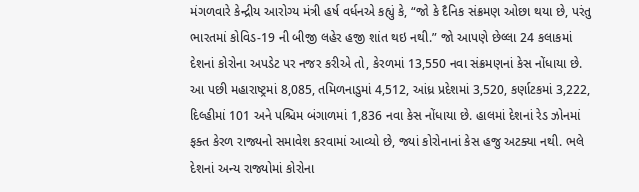મંગળવારે કેન્દ્રીય આરોગ્ય મંત્રી હર્ષ વર્ધનએ કહ્યું કે, “જો કે દૈનિક સંક્રમણ ઓછા થયા છે, પરંતુ ભારતમાં કોવિડ-19 ની બીજી લહેર હજી શાંત થઇ નથી.” જો આપણે છેલ્લા 24 કલાકમાં દેશનાં કોરોના અપડેટ પર નજર કરીએ તો, કેરળમાં 13,550 નવા સંક્રમણનાં કેસ નોંધાયા છે. આ પછી મહારાષ્ટ્રમાં 8,085, તમિળનાડુમાં 4,512, આંધ્ર પ્રદેશમાં 3,520, કર્ણાટકમાં 3,222, દિલ્હીમાં 101 અને પશ્ચિમ બંગાળમાં 1,836 નવા કેસ નોંધાયા છે. હાલમાં દેશનાં રેડ ઝોનમાં ફક્ત કેરળ રાજ્યનો સમાવેશ કરવામાં આવ્યો છે, જ્યાં કોરોનાનાં કેસ હજુ અટક્યા નથી. ભલે દેશનાં અન્ય રાજ્યોમાં કોરોના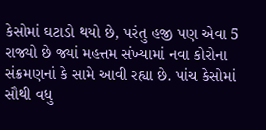કેસોમાં ઘટાડો થયો છે, પરંતુ હજી પણ એવા 5 રાજ્યો છે જ્યાં મહત્તમ સંખ્યામાં નવા કોરોના સંક્રમણનાં કે સામે આવી રહ્યા છે. પાંચ કેસોમાં સૌથી વધુ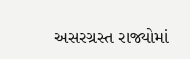અસરગ્રસ્ત રાજ્યોમાં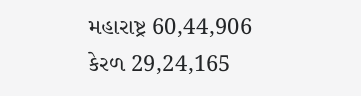મહારાષ્ટ્ર 60,44,906 કેરળ 29,24,165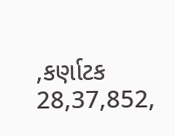,કર્ણાટક 28,37,852,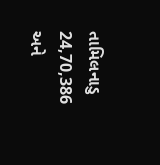તામિલનાડુ 24,70,386 અને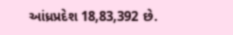આંધ્રપ્રદેશ 18,83,392 છે.